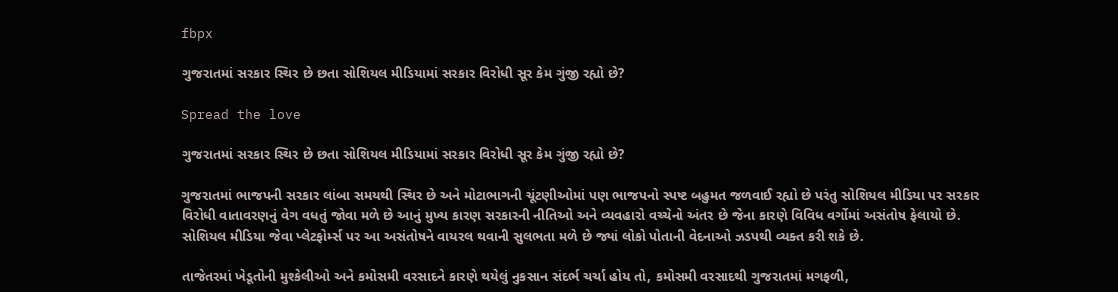fbpx

ગુજરાતમાં સરકાર સ્થિર છે છતા સોશિયલ મીડિયામાં સરકાર વિરોધી સૂર કેમ ગુંજી રહ્યો છે?

Spread the love

ગુજરાતમાં સરકાર સ્થિર છે છતા સોશિયલ મીડિયામાં સરકાર વિરોધી સૂર કેમ ગુંજી રહ્યો છે?

ગુજરાતમાં ભાજપની સરકાર લાંબા સમયથી સ્થિર છે અને મોટાભાગની ચૂંટણીઓમાં પણ ભાજપનો સ્પષ્ટ બહુમત જળવાઈ રહ્યો છે પરંતુ સોશિયલ મીડિયા પર સરકાર વિરોધી વાતાવરણનું વેગ વધતું જોવા મળે છે આનું મુખ્ય કારણ સરકારની નીતિઓ અને વ્યવહારો વચ્ચેનો અંતર છે જેના કારણે વિવિધ વર્ગોમાં અસંતોષ ફેલાયો છે. સોશિયલ મીડિયા જેવા પ્લેટફોર્મ્સ પર આ અસંતોષને વાયરલ થવાની સુલભતા મળે છે જ્યાં લોકો પોતાની વેદનાઓ ઝડપથી વ્યક્ત કરી શકે છે.

તાજેતરમાં ખેડૂતોની મુશ્કેલીઓ અને કમોસમી વરસાદને કારણે થયેલું નુકસાન સંદર્ભ ચર્ચા હોય તો, કમોસમી વરસાદથી ગુજરાતમાં મગફળી,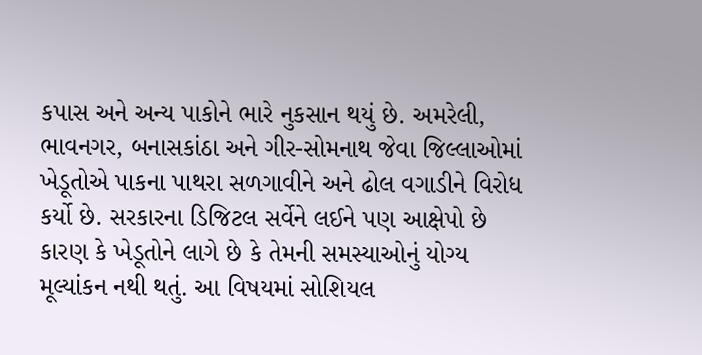કપાસ અને અન્ય પાકોને ભારે નુકસાન થયું છે. અમરેલી, ભાવનગર, બનાસકાંઠા અને ગીર-સોમનાથ જેવા જિલ્લાઓમાં ખેડૂતોએ પાકના પાથરા સળગાવીને અને ઢોલ વગાડીને વિરોધ કર્યો છે. સરકારના ડિજિટલ સર્વેને લઈને પણ આક્ષેપો છે કારણ કે ખેડૂતોને લાગે છે કે તેમની સમસ્યાઓનું યોગ્ય મૂલ્યાંકન નથી થતું. આ વિષયમાં સોશિયલ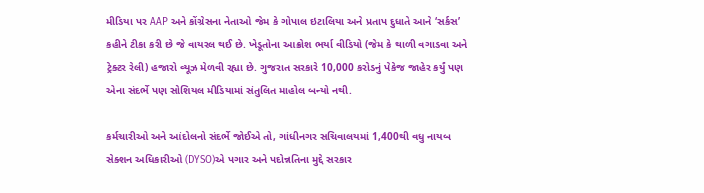મીડિયા પર AAP અને કોંગ્રેસના નેતાઓ જેમ કે ગોપાલ ઇટાલિયા અને પ્રતાપ દુધાતે આને ‘સર્કસ’ કહીને ટીકા કરી છે જે વાયરલ થઈ છે. ખેડૂતોના આક્રોશ ભર્યા વીડિયો (જેમ કે થાળી વગાડવા અને ટ્રેક્ટર રેલી) હજારો વ્યૂઝ મેળવી રહ્યા છે. ગુજરાત સરકારે 10,000 કરોડનું પેકેજ જાહેર કર્યું પણ એના સંદર્ભે પણ સોશિયલ મીડિયામાં સંતુલિત માહોલ બન્યો નથી.

કર્મચારીઓ અને આંદોલનો સંદર્ભે જોઈએ તો, ગાંધીનગર સચિવાલયમાં 1,400થી વધુ નાયબ સેક્શન અધિકારીઓ (DYSO)એ પગાર અને પદોન્નતિના મુદ્દે સરકાર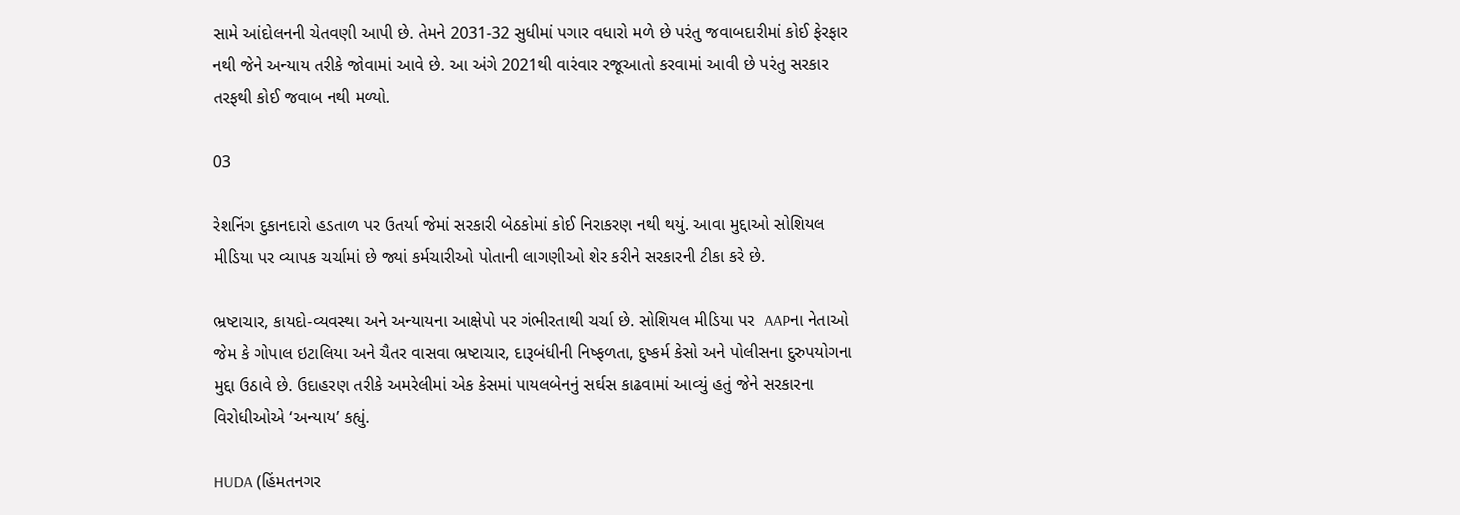સામે આંદોલનની ચેતવણી આપી છે. તેમને 2031-32 સુધીમાં પગાર વધારો મળે છે પરંતુ જવાબદારીમાં કોઈ ફેરફાર નથી જેને અન્યાય તરીકે જોવામાં આવે છે. આ અંગે 2021થી વારંવાર રજૂઆતો કરવામાં આવી છે પરંતુ સરકાર તરફથી કોઈ જવાબ નથી મળ્યો.

03

રેશનિંગ દુકાનદારો હડતાળ પર ઉતર્યા જેમાં સરકારી બેઠકોમાં કોઈ નિરાકરણ નથી થયું. આવા મુદ્દાઓ સોશિયલ મીડિયા પર વ્યાપક ચર્ચામાં છે જ્યાં કર્મચારીઓ પોતાની લાગણીઓ શેર કરીને સરકારની ટીકા કરે છે.

ભ્રષ્ટાચાર, કાયદો-વ્યવસ્થા અને અન્યાયના આક્ષેપો પર ગંભીરતાથી ચર્ચા છે. સોશિયલ મીડિયા પર  AAPના નેતાઓ જેમ કે ગોપાલ ઇટાલિયા અને ચૈતર વાસવા ભ્રષ્ટાચાર, દારૂબંધીની નિષ્ફળતા, દુષ્કર્મ કેસો અને પોલીસના દુરુપયોગના મુદ્દા ઉઠાવે છે. ઉદાહરણ તરીકે અમરેલીમાં એક કેસમાં પાયલબેનનું સર્ઘસ કાઢવામાં આવ્યું હતું જેને સરકારના વિરોધીઓએ ‘અન્યાય’ કહ્યું.

HUDA (હિંમતનગર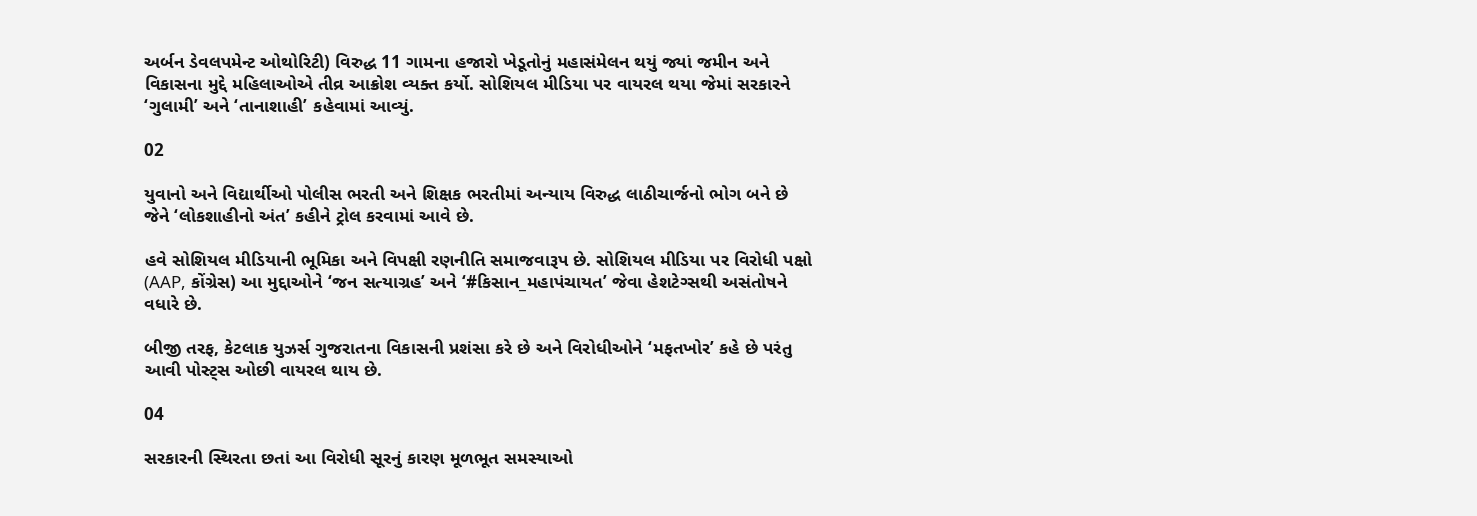અર્બન ડેવલપમેન્ટ ઓથોરિટી) વિરુદ્ધ 11 ગામના હજારો ખેડૂતોનું મહાસંમેલન થયું જ્યાં જમીન અને વિકાસના મુદ્દે મહિલાઓએ તીવ્ર આક્રોશ વ્યક્ત કર્યો. સોશિયલ મીડિયા પર વાયરલ થયા જેમાં સરકારને ‘ગુલામી’ અને ‘તાનાશાહી’ કહેવામાં આવ્યું.

02

યુવાનો અને વિદ્યાર્થીઓ પોલીસ ભરતી અને શિક્ષક ભરતીમાં અન્યાય વિરુદ્ધ લાઠીચાર્જનો ભોગ બને છે જેને ‘લોકશાહીનો અંત’ કહીને ટ્રોલ કરવામાં આવે છે.

હવે સોશિયલ મીડિયાની ભૂમિકા અને વિપક્ષી રણનીતિ સમાજવારૂપ છે. સોશિયલ મીડિયા પર વિરોધી પક્ષો (AAP, કોંગ્રેસ) આ મુદ્દાઓને ‘જન સત્યાગ્રહ’ અને ‘#કિસાન_મહાપંચાયત’ જેવા હેશટેગ્સથી અસંતોષને વધારે છે.

બીજી તરફ, કેટલાક યુઝર્સ ગુજરાતના વિકાસની પ્રશંસા કરે છે અને વિરોધીઓને ‘મફતખોર’ કહે છે પરંતુ આવી પોસ્ટ્સ ઓછી વાયરલ થાય છે.

04

સરકારની સ્થિરતા છતાં આ વિરોધી સૂરનું કારણ મૂળભૂત સમસ્યાઓ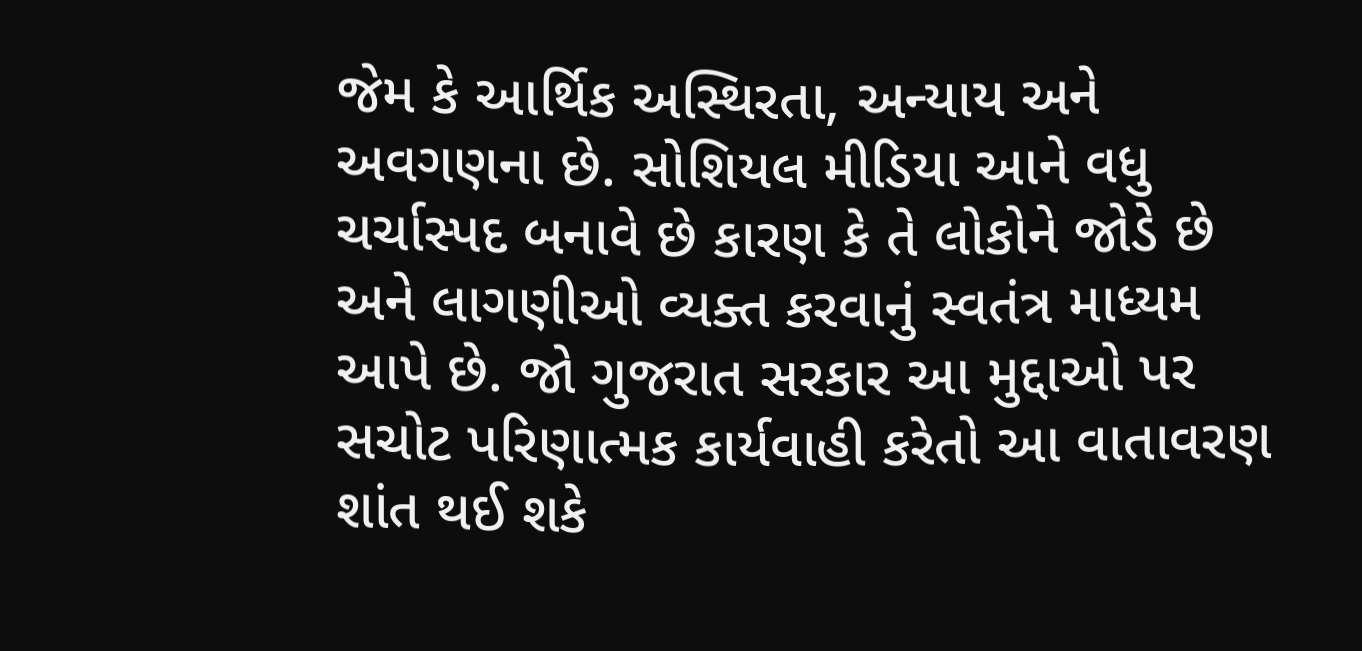જેમ કે આર્થિક અસ્થિરતા, અન્યાય અને અવગણના છે. સોશિયલ મીડિયા આને વધુ ચર્ચાસ્પદ બનાવે છે કારણ કે તે લોકોને જોડે છે અને લાગણીઓ વ્યક્ત કરવાનું સ્વતંત્ર માધ્યમ આપે છે. જો ગુજરાત સરકાર આ મુદ્દાઓ પર સચોટ પરિણાત્મક કાર્યવાહી કરેતો આ વાતાવરણ શાંત થઈ શકે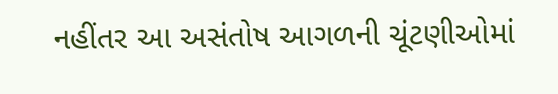નહીંતર આ અસંતોષ આગળની ચૂંટણીઓમાં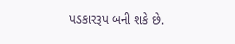પડકારરૂપ બની શકે છે.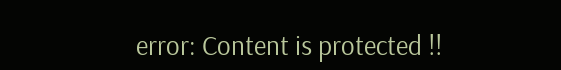error: Content is protected !!